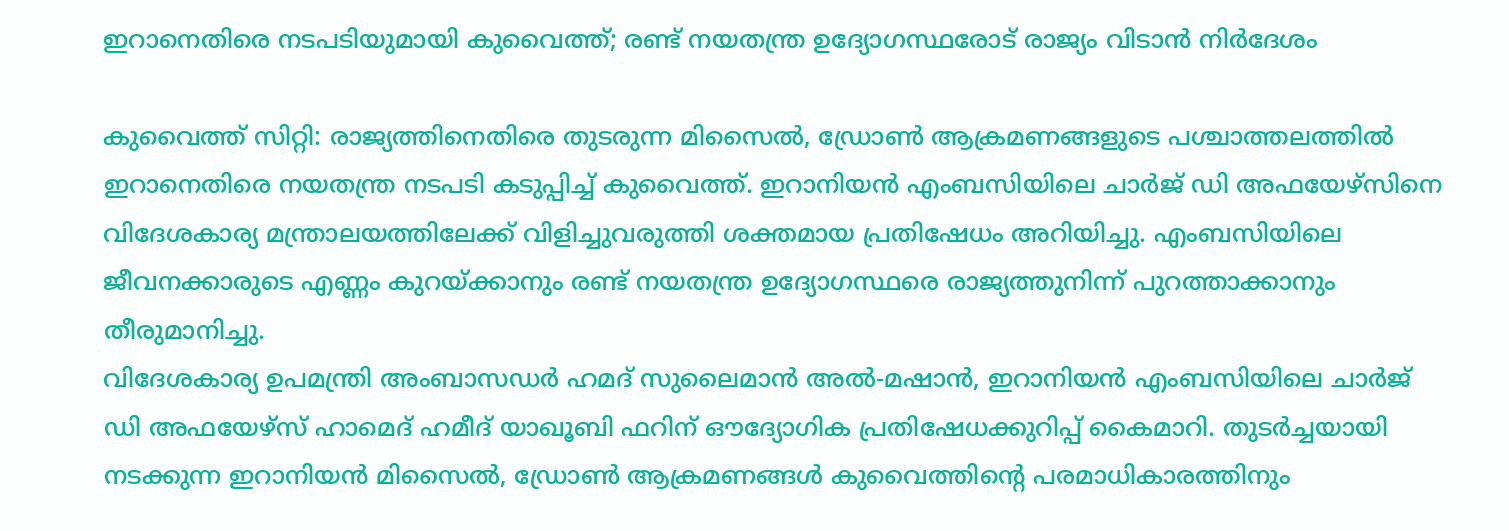ഇറാനെതിരെ നടപടിയുമായി കുവൈത്ത്; രണ്ട് നയതന്ത്ര ഉദ്യോഗസ്ഥരോട് രാജ്യം വിടാൻ നിർദേശം

കുവൈത്ത് സിറ്റി: രാജ്യത്തിനെതിരെ തുടരുന്ന മിസൈൽ, ഡ്രോൺ ആക്രമണങ്ങളുടെ പശ്ചാത്തലത്തിൽ ഇറാനെതിരെ നയതന്ത്ര നടപടി കടുപ്പിച്ച് കുവൈത്ത്. ഇറാനിയൻ എംബസിയിലെ ചാർജ് ഡി അഫയേഴ്സിനെ വിദേശകാര്യ മന്ത്രാലയത്തിലേക്ക് വിളിച്ചുവരുത്തി ശക്തമായ പ്രതിഷേധം അറിയിച്ചു. എംബസിയിലെ ജീവനക്കാരുടെ എണ്ണം കുറയ്ക്കാനും രണ്ട് നയതന്ത്ര ഉദ്യോഗസ്ഥരെ രാജ്യത്തുനിന്ന് പുറത്താക്കാനും തീരുമാനിച്ചു.
വിദേശകാര്യ ഉപമന്ത്രി അംബാസഡർ ഹമദ് സുലൈമാൻ അൽ-മഷാൻ, ഇറാനിയൻ എംബസിയിലെ ചാർജ് ഡി അഫയേഴ്സ് ഹാമെദ് ഹമീദ് യാഖൂബി ഫറിന് ഔദ്യോഗിക പ്രതിഷേധക്കുറിപ്പ് കൈമാറി. തുടർച്ചയായി നടക്കുന്ന ഇറാനിയൻ മിസൈൽ, ഡ്രോൺ ആക്രമണങ്ങൾ കുവൈത്തിന്റെ പരമാധികാരത്തിനും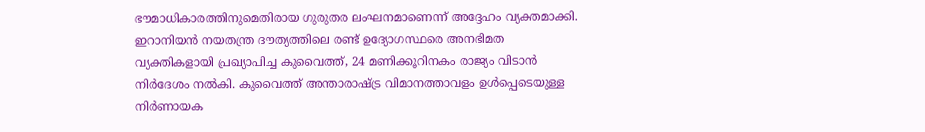ഭൗമാധികാരത്തിനുമെതിരായ ഗുരുതര ലംഘനമാണെന്ന് അദ്ദേഹം വ്യക്തമാക്കി.
ഇറാനിയൻ നയതന്ത്ര ദൗത്യത്തിലെ രണ്ട് ഉദ്യോഗസ്ഥരെ അനഭിമത വ്യക്തികളായി പ്രഖ്യാപിച്ച കുവൈത്ത്, 24 മണിക്കൂറിനകം രാജ്യം വിടാൻ നിർദേശം നൽകി. കുവൈത്ത് അന്താരാഷ്ട്ര വിമാനത്താവളം ഉൾപ്പെടെയുള്ള നിർണായക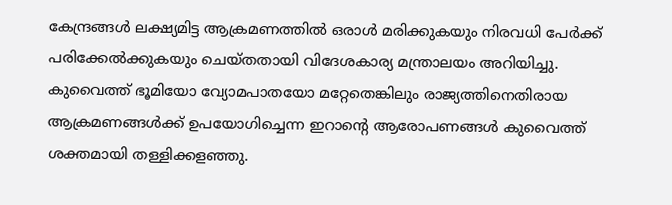കേന്ദ്രങ്ങൾ ലക്ഷ്യമിട്ട ആക്രമണത്തിൽ ഒരാൾ മരിക്കുകയും നിരവധി പേർക്ക് പരിക്കേൽക്കുകയും ചെയ്തതായി വിദേശകാര്യ മന്ത്രാലയം അറിയിച്ചു.
കുവൈത്ത് ഭൂമിയോ വ്യോമപാതയോ മറ്റേതെങ്കിലും രാജ്യത്തിനെതിരായ ആക്രമണങ്ങൾക്ക് ഉപയോഗിച്ചെന്ന ഇറാന്റെ ആരോപണങ്ങൾ കുവൈത്ത് ശക്തമായി തള്ളിക്കളഞ്ഞു.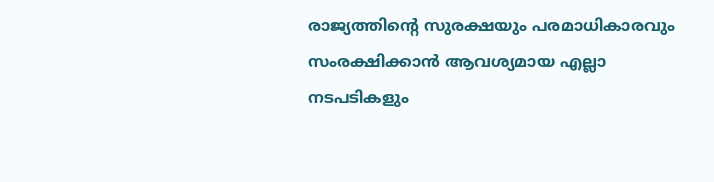രാജ്യത്തിന്റെ സുരക്ഷയും പരമാധികാരവും സംരക്ഷിക്കാൻ ആവശ്യമായ എല്ലാ നടപടികളും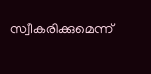സ്വീകരിക്കുമെന്ന്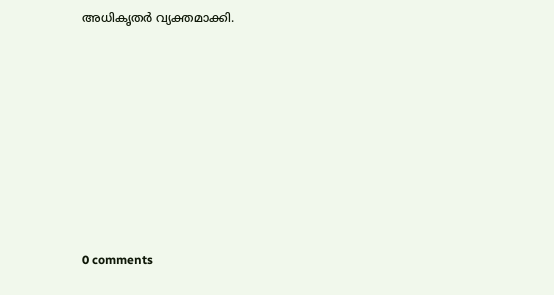അധികൃതർ വ്യക്തമാക്കി.










0 comments